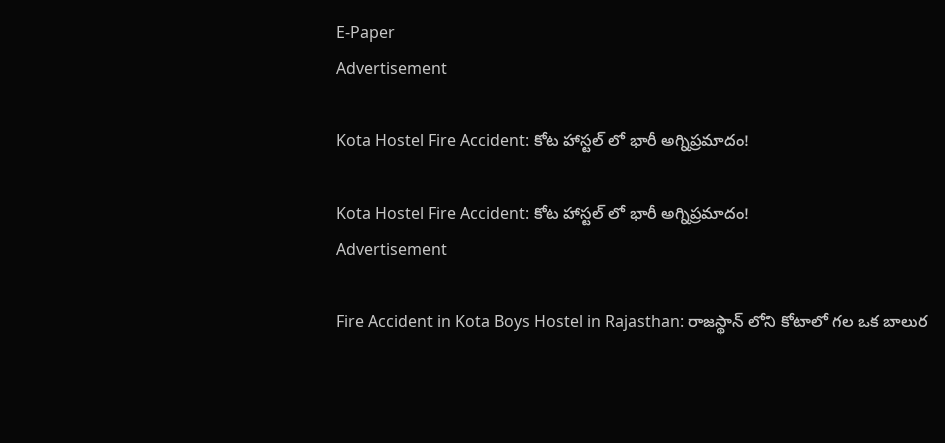E-Paper
Advertisement

Kota Hostel Fire Accident: కోట హాస్టల్ లో భారీ అగ్నిప్రమాదం!

Kota Hostel Fire Accident: కోట హాస్టల్ లో భారీ అగ్నిప్రమాదం!
Advertisement

Fire Accident in Kota Boys Hostel in Rajasthan: రాజస్థాన్ లోని కోటాలో గల ఒక బాలుర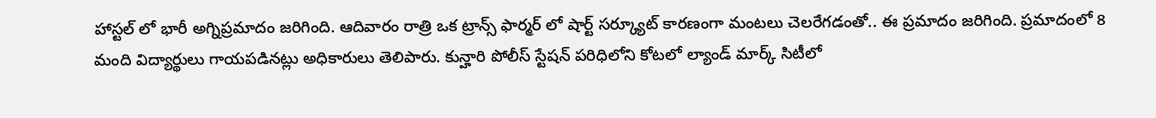హాస్టల్ లో భారీ అగ్నిప్రమాదం జరిగింది. ఆదివారం రాత్రి ఒక ట్రాన్స్ ఫార్మర్ లో షార్ట్ సర్క్యూట్ కారణంగా మంటలు చెలరేగడంతో.. ఈ ప్రమాదం జరిగింది. ప్రమాదంలో 8 మంది విద్యార్థులు గాయపడినట్లు అధికారులు తెలిపారు. కున్హారి పోలీస్ స్టేషన్ పరిధిలోని కోటలో ల్యాండ్ మార్క్ సిటీలో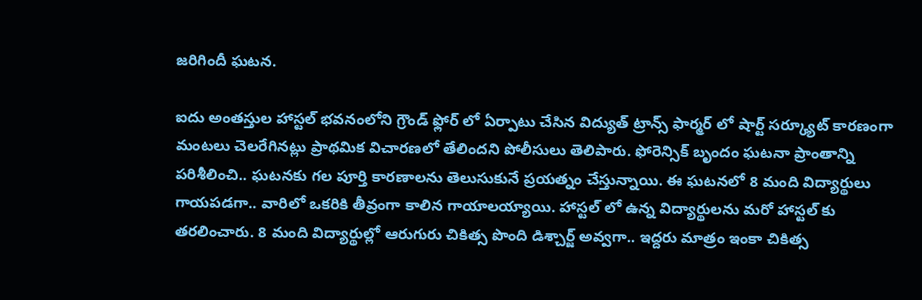జరిగిందీ ఘటన.

ఐదు అంతస్తుల హాస్టల్ భవనంలోని గ్రౌండ్ ఫ్లోర్ లో ఏర్పాటు చేసిన విద్యుత్ ట్రాన్స్ ఫార్మర్ లో షార్ట్ సర్క్యూట్ కారణంగా మంటలు చెలరేగినట్లు ప్రాథమిక విచారణలో తేలిందని పోలీసులు తెలిపారు. ఫోరెన్సిక్ బృందం ఘటనా ప్రాంతాన్ని పరిశీలించి.. ఘటనకు గల పూర్తి కారణాలను తెలుసుకునే ప్రయత్నం చేస్తున్నాయి. ఈ ఘటనలో 8 మంది విద్యార్థులు గాయపడగా.. వారిలో ఒకరికి తీవ్రంగా కాలిన గాయాలయ్యాయి. హాస్టల్ లో ఉన్న విద్యార్థులను మరో హాస్టల్ కు తరలించారు. 8 మంది విద్యార్థుల్లో ఆరుగురు చికిత్స పొంది డిశ్చార్జ్ అవ్వగా.. ఇద్దరు మాత్రం ఇంకా చికిత్స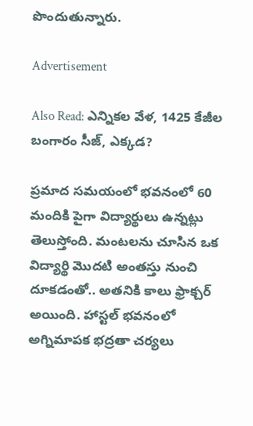పొందుతున్నారు.

Advertisement

Also Read: ఎన్నికల వేళ, 1425 కేజీల బంగారం సీజ్, ఎక్కడ?

ప్రమాద సమయంలో భవనంలో 60 మందికి పైగా విద్యార్థులు ఉన్నట్లు తెలుస్తోంది. మంటలను చూసిన ఒక విద్యార్థి మొదటి అంతస్తు నుంచి దూకడంతో.. అతనికి కాలు ఫ్రాక్చర్ అయింది. హాస్టల్ భవనంలో అగ్నిమాపక భద్రతా చర్యలు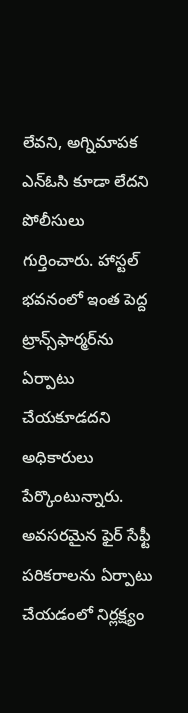లేవని, అగ్నిమాపక ఎన్‌ఓసి కూడా లేదని పోలీసులు గుర్తించారు. హాస్టల్ భవనంలో ఇంత పెద్ద ట్రాన్స్‌ఫార్మర్‌ను ఏర్పాటు చేయకూడదని అధికారులు పేర్కొంటున్నారు. అవసరమైన ఫైర్ సేఫ్టీ పరికరాలను ఏర్పాటు చేయడంలో నిర్లక్ష్యం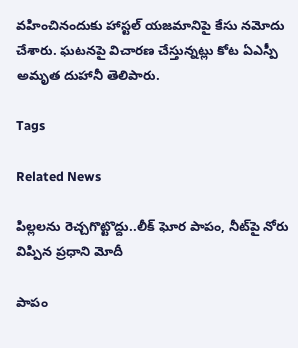వహించినందుకు హాస్టల్ యజమానిపై కేసు నమోదు చేశారు. ఘటనపై విచారణ చేస్తున్నట్లు కోట ఏఎస్పీ అమృత దుహానీ తెలిపారు.

Tags

Related News

పిల్లలను రెచ్చగొట్టొద్దు..లీక్ ఘోర పాపం, నీట్‌పై నోరు విప్పిన ప్రధాని మోదీ

పాపం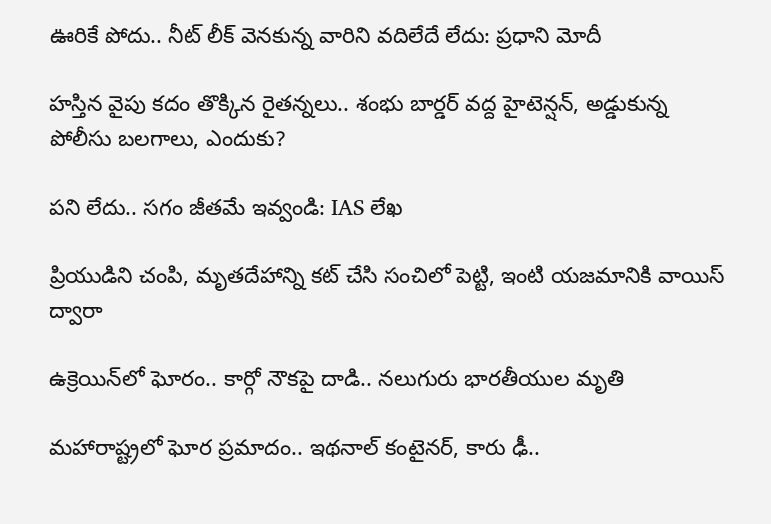ఊరికే పోదు.. నీట్ లీక్ వెనకున్న వారిని వదిలేదే లేదు: ప్రధాని మోదీ

హస్తిన వైపు కదం తొక్కిన రైతన్నలు.. శంభు బార్డర్ వద్ద హైటెన్షన్, అడ్డుకున్న పోలీసు బలగాలు, ఎందుకు?

పని లేదు.. సగం జీతమే ఇవ్వండి: IAS లేఖ

ప్రియుడిని చంపి, మృతదేహాన్ని కట్ చేసి సంచిలో పెట్టి, ఇంటి యజమానికి వాయిస్ ద్వారా

ఉక్రెయిన్‌లో ఘోరం.. కార్గో నౌకపై దాడి.. నలుగురు భారతీయుల మృతి

మహారాష్ట్రలో ఘోర ప్రమాదం.. ఇథనాల్ కంటైనర్, కారు ఢీ..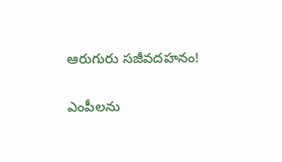ఆరుగురు సజీవదహనం!

ఎంపీలను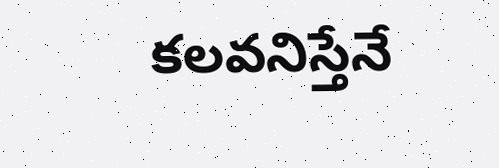కలవనిస్తేనే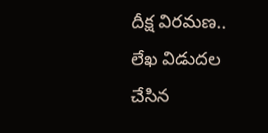దీక్ష విరమణ.. లేఖ విడుదల చేసిన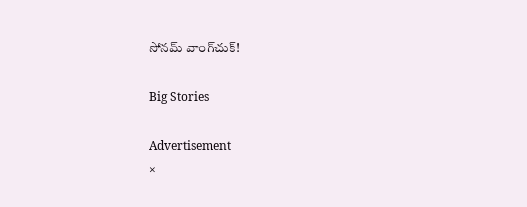సోనమ్ వాంగ్‌చుక్!

Big Stories

Advertisement
×